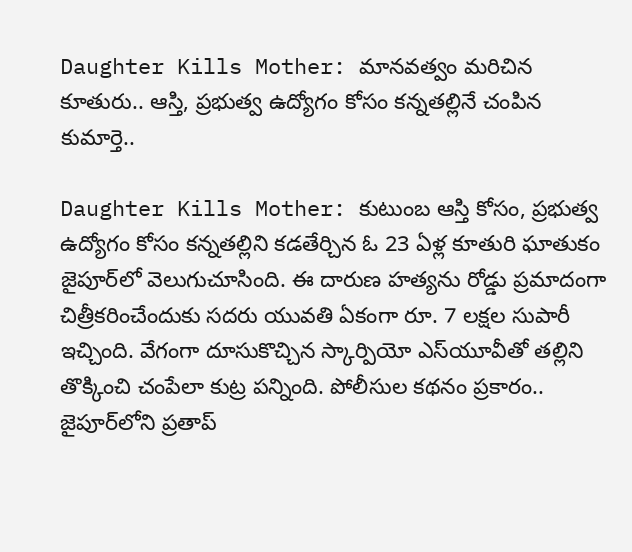Daughter Kills Mother: మానవత్వం మరిచిన కూతురు.. ఆస్తి, ప్రభుత్వ ఉద్యోగం కోసం కన్నతల్లినే చంపిన కుమార్తె..

Daughter Kills Mother: కుటుంబ ఆస్తి కోసం, ప్రభుత్వ ఉద్యోగం కోసం కన్నతల్లిని కడతేర్చిన ఓ 23 ఏళ్ల కూతురి ఘాతుకం జైపూర్‌లో వెలుగుచూసింది. ఈ దారుణ హత్యను రోడ్డు ప్రమాదంగా చిత్రీకరించేందుకు సదరు యువతి ఏకంగా రూ. 7 లక్షల సుపారీ ఇచ్చింది. వేగంగా దూసుకొచ్చిన స్కార్పియో ఎస్‌యూవీతో తల్లిని తొక్కించి చంపేలా కుట్ర పన్నింది. పోలీసుల కథనం ప్రకారం.. జైపూర్‌లోని ప్రతాప్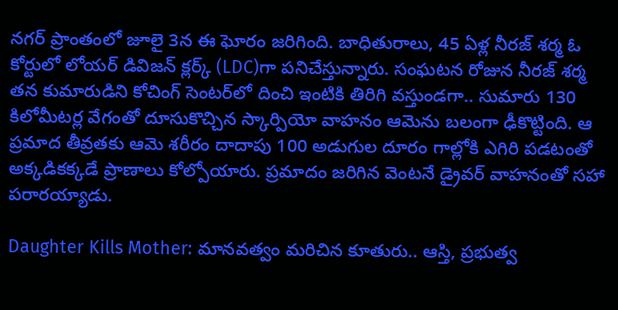నగర్ ప్రాంతంలో జూలై 3న ఈ ఘోరం జరిగింది. బాధితురాలు, 45 ఏళ్ల నీరజ్ శర్మ ఓ కోర్టులో లోయర్ డివిజన్ క్లర్క్ (LDC)గా పనిచేస్తున్నారు. సంఘటన రోజున నీరజ్ శర్మ తన కుమారుడిని కోచింగ్ సెంటర్‌లో దించి ఇంటికి తిరిగి వస్తుండగా.. సుమారు 130 కిలోమీటర్ల వేగంతో దూసుకొచ్చిన స్కార్పియో వాహనం ఆమెను బలంగా ఢీకొట్టింది. ఆ ప్రమాద తీవ్రతకు ఆమె శరీరం దాదాపు 100 అడుగుల దూరం గాల్లోకి ఎగిరి పడటంతో అక్కడికక్కడే ప్రాణాలు కోల్పోయారు. ప్రమాదం జరిగిన వెంటనే డ్రైవర్ వాహనంతో సహా పరారయ్యాడు.

Daughter Kills Mother: మానవత్వం మరిచిన కూతురు.. ఆస్తి, ప్రభుత్వ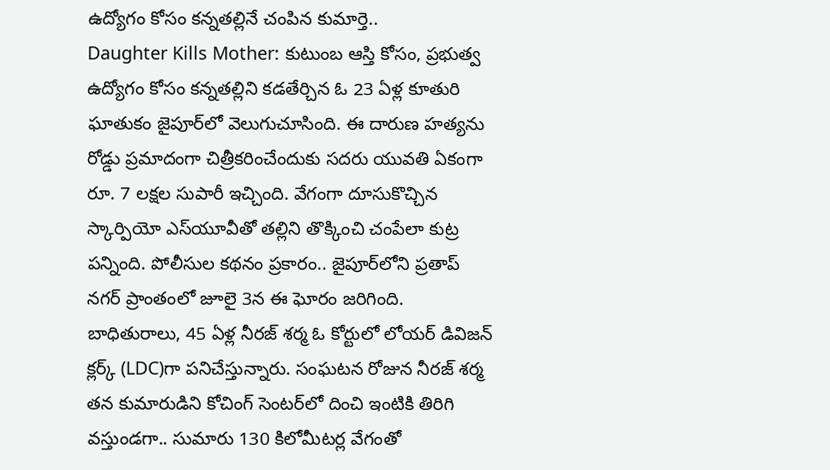ఉద్యోగం కోసం కన్నతల్లినే చంపిన కుమార్తె..
Daughter Kills Mother: కుటుంబ ఆస్తి కోసం, ప్రభుత్వ ఉద్యోగం కోసం కన్నతల్లిని కడతేర్చిన ఓ 23 ఏళ్ల కూతురి ఘాతుకం జైపూర్‌లో వెలుగుచూసింది. ఈ దారుణ హత్యను రోడ్డు ప్రమాదంగా చిత్రీకరించేందుకు సదరు యువతి ఏకంగా రూ. 7 లక్షల సుపారీ ఇచ్చింది. వేగంగా దూసుకొచ్చిన స్కార్పియో ఎస్‌యూవీతో తల్లిని తొక్కించి చంపేలా కుట్ర పన్నింది. పోలీసుల కథనం ప్రకారం.. జైపూర్‌లోని ప్రతాప్ నగర్ ప్రాంతంలో జూలై 3న ఈ ఘోరం జరిగింది. బాధితురాలు, 45 ఏళ్ల నీరజ్ శర్మ ఓ కోర్టులో లోయర్ డివిజన్ క్లర్క్ (LDC)గా పనిచేస్తున్నారు. సంఘటన రోజున నీరజ్ శర్మ తన కుమారుడిని కోచింగ్ సెంటర్‌లో దించి ఇంటికి తిరిగి వస్తుండగా.. సుమారు 130 కిలోమీటర్ల వేగంతో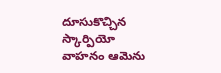దూసుకొచ్చిన స్కార్పియో వాహనం ఆమెను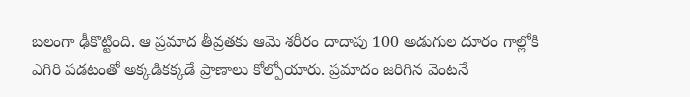బలంగా ఢీకొట్టింది. ఆ ప్రమాద తీవ్రతకు ఆమె శరీరం దాదాపు 100 అడుగుల దూరం గాల్లోకి ఎగిరి పడటంతో అక్కడికక్కడే ప్రాణాలు కోల్పోయారు. ప్రమాదం జరిగిన వెంటనే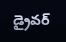డ్రైవర్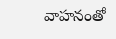వాహనంతో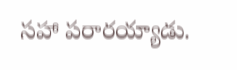సహా పరారయ్యాడు.